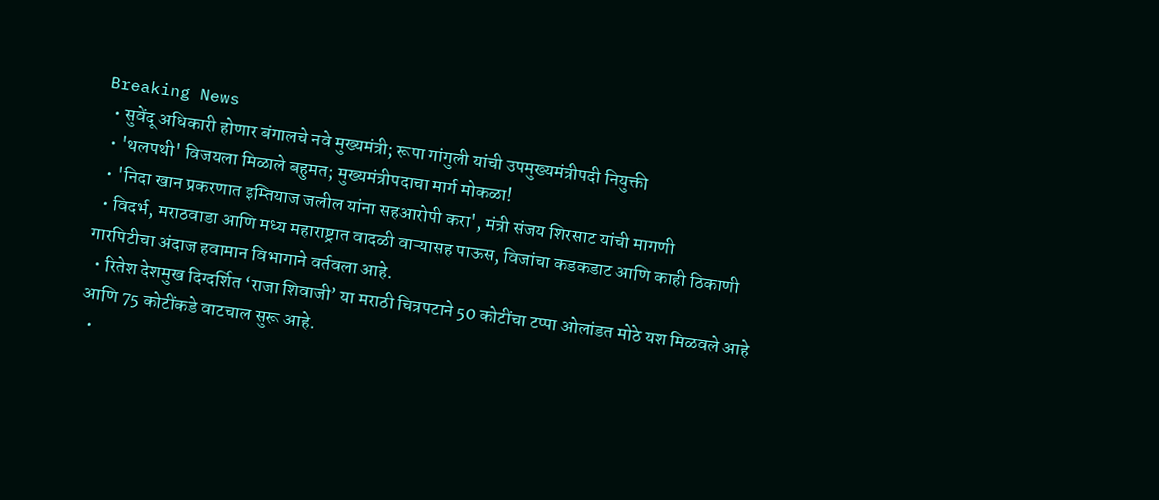Breaking News
  • सुवेंदू अधिकारी होणार बंगालचे नवे मुख्यमंत्री; रूपा गांगुली यांची उपमुख्यमंत्रीपदी नियुक्ती
  • 'थलपथी' विजयला मिळाले बहुमत; मुख्यमंत्रीपदाचा मार्ग मोकळा!
  • 'निदा खान प्रकरणात इम्तियाज जलील यांना सहआरोपी करा', मंत्री संजय शिरसाट यांची मागणी
  • विदर्भ, मराठवाडा आणि मध्य महाराष्ट्रात वादळी वाऱ्यासह पाऊस, विजांचा कडकडाट आणि काही ठिकाणी गारपिटीचा अंदाज हवामान विभागाने वर्तवला आहे.
  • रितेश देशमुख दिग्दर्शित ‘राजा शिवाजी’ या मराठी चित्रपटाने 50 कोटींचा टप्पा ओलांडत मोठे यश मिळवले आहे आणि 75 कोटींकडे वाटचाल सुरू आहे.
  •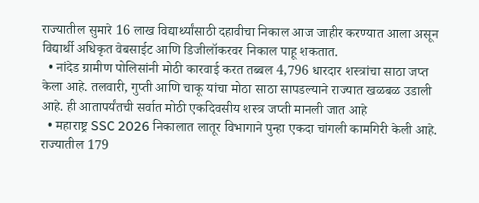राज्यातील सुमारे 16 लाख विद्यार्थ्यांसाठी दहावीचा निकाल आज जाहीर करण्यात आला असून विद्यार्थी अधिकृत वेबसाईट आणि डिजीलॉकरवर निकाल पाहू शकतात.
  • नांदेड ग्रामीण पोलिसांनी मोठी कारवाई करत तब्बल 4,796 धारदार शस्त्रांचा साठा जप्त केला आहे. तलवारी, गुप्ती आणि चाकू यांचा मोठा साठा सापडल्याने राज्यात खळबळ उडाली आहे. ही आतापर्यंतची सर्वात मोठी एकदिवसीय शस्त्र जप्ती मानली जात आहे
  • महाराष्ट्र SSC 2026 निकालात लातूर विभागाने पुन्हा एकदा चांगली कामगिरी केली आहे. राज्यातील 179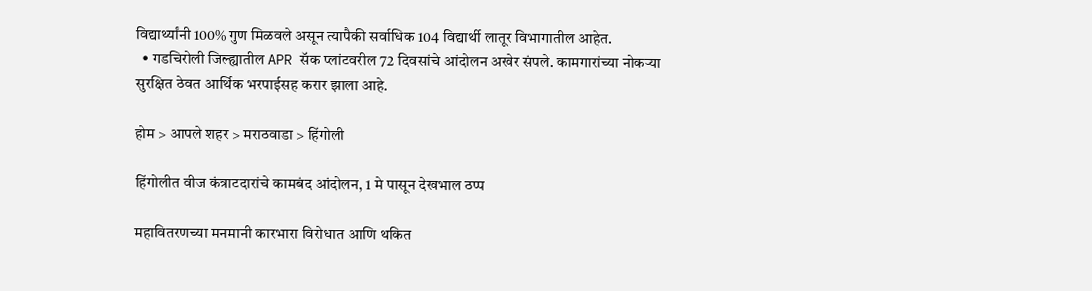विद्यार्थ्यांनी 100% गुण मिळवले असून त्यापैकी सर्वाधिक 104 विद्यार्थी लातूर विभागातील आहेत.
  • गडचिरोली जिल्ह्यातील APR सॅक प्लांटवरील 72 दिवसांचे आंदोलन अखेर संपले. कामगारांच्या नोकऱ्या सुरक्षित ठेवत आर्थिक भरपाईसह करार झाला आहे.

होम > आपले शहर > मराठवाडा > हिंगोली

हिंगोलीत वीज कंत्राटदारांचे कामबंद आंदोलन, 1 मे पासून देखभाल ठप्प

महावितरणच्या मनमानी कारभारा विरोधात आणि थकित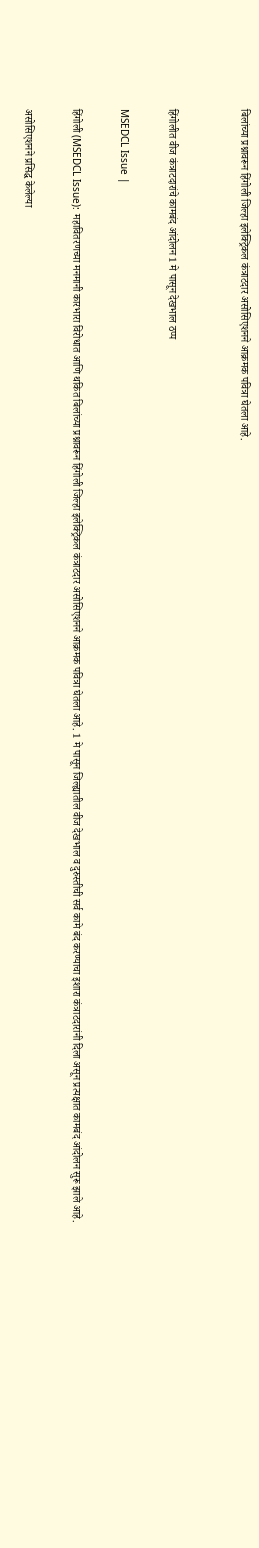बिलांच्या प्रश्नावरून हिंगोली जिल्हा इलेक्ट्रिकल कंत्राटदार असोसिएशनने आक्रमक पवित्रा घेतला आहे.


हिंगोलीत वीज कंत्राटदारांचे कामबंद आंदोलन 1 मे पासून देखभाल ठप्प

MSEDCL Issue |

हिंगोली (MSEDCL Issue): महावितरणच्या मनमानी कारभारा विरोधात आणि थकित बिलांच्या प्रश्नावरून हिंगोली जिल्हा इलेक्ट्रिकल कंत्राटदार असोसिएशनने आक्रमक पवित्रा घेतला आहे. 1 मे पासून जिल्ह्यातील वीज देखभाल व दुरुस्तीची सर्व कामे बंद करण्याचा इशारा कंत्राटदारांनी दिला असून प्रत्यक्षात कामबंद आंदोलन सुरू झाले आहे.

असोसिएशनने प्रसिद्ध केलेल्या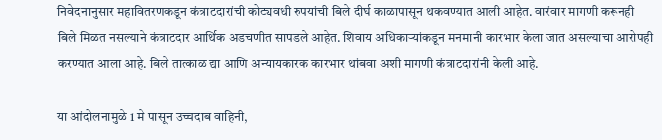निवेदनानुसार महावितरणकडून कंत्राटदारांची कोट्यवधी रुपयांची बिले दीर्घ काळापासून थकवण्यात आली आहेत. वारंवार मागणी करूनही बिले मिळत नसल्याने कंत्राटदार आर्थिक अडचणीत सापडले आहेत. शिवाय अधिकाऱ्यांकडून मनमानी कारभार केला जात असल्याचा आरोपही करण्यात आला आहे. बिले तात्काळ द्या आणि अन्यायकारक कारभार थांबवा अशी मागणी कंत्राटदारांनी केली आहे.

या आंदोलनामुळे 1 मे पासून उच्चदाब वाहिनी,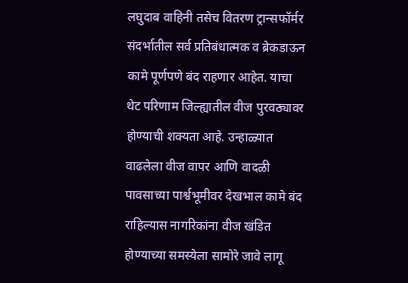लघुदाब वाहिनी तसेच वितरण ट्रान्सफॉर्मर संदर्भातील सर्व प्रतिबंधात्मक व ब्रेकडाऊन कामे पूर्णपणे बंद राहणार आहेत. याचा थेट परिणाम जिल्ह्यातील वीज पुरवठ्यावर होण्याची शक्यता आहे. उन्हाळ्यात वाढलेला वीज वापर आणि वादळी पावसाच्या पार्श्वभूमीवर देखभाल कामे बंद राहिल्यास नागरिकांना वीज खंडित होण्याच्या समस्येला सामोरे जावे लागू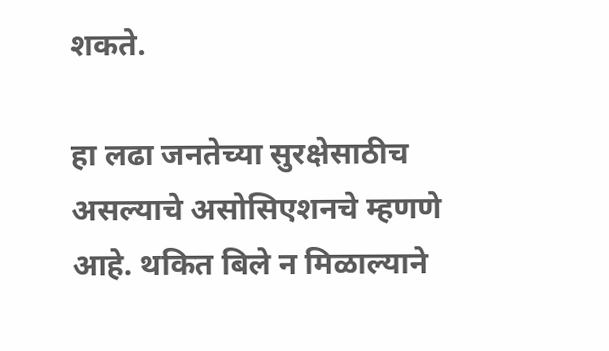शकते.

हा लढा जनतेच्या सुरक्षेसाठीच असल्याचे असोसिएशनचे म्हणणे आहे. थकित बिले न मिळाल्याने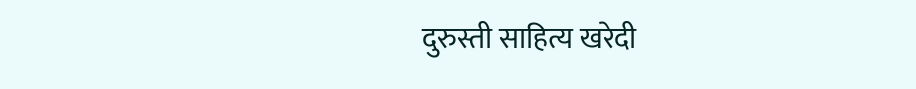दुरुस्ती साहित्य खरेदी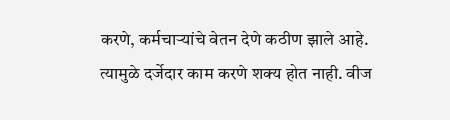करणे, कर्मचाऱ्यांचे वेतन देणे कठीण झाले आहे. त्यामुळे दर्जेदार काम करणे शक्य होत नाही. वीज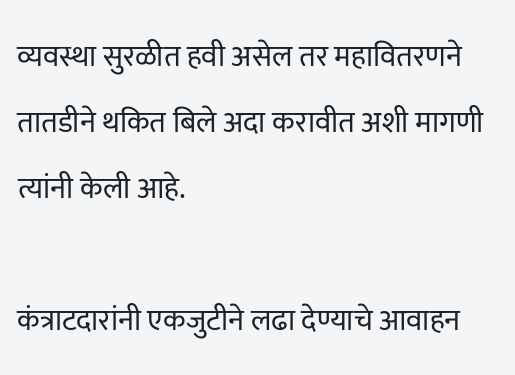व्यवस्था सुरळीत हवी असेल तर महावितरणने तातडीने थकित बिले अदा करावीत अशी मागणी त्यांनी केली आहे.

कंत्राटदारांनी एकजुटीने लढा देण्याचे आवाहन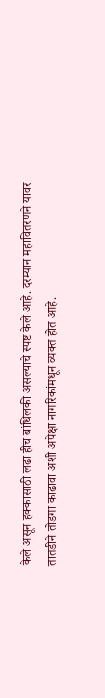केले असून हक्कासाठी लढा हीच बांधिलकी असल्याचे स्पष्ट केले आहे. दरम्यान महावितरणने यावर तातडीने तोडगा काढावा अशी अपेक्षा नागरिकांमधून व्यक्त होत आहे.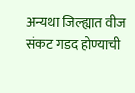अन्यथा जिल्ह्यात वीज संकट गडद होण्याची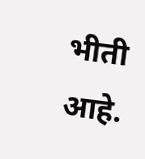भीती आहे.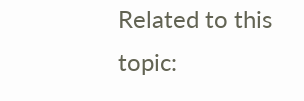Related to this topic: